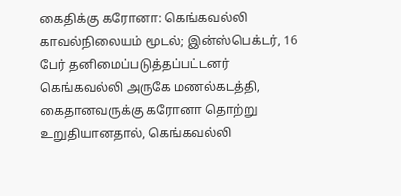கைதிக்கு கரோனா: கெங்கவல்லி காவல்நிலையம் மூடல்; இன்ஸ்பெக்டர், 16 பேர் தனிமைப்படுத்தப்பட்டனர்
கெங்கவல்லி அருகே மணல்கடத்தி, கைதானவருக்கு கரோனா தொற்று உறுதியானதால், கெங்கவல்லி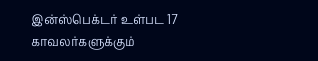இன்ஸ்பெக்டர் உள்பட 17 காவலர்களுக்கும்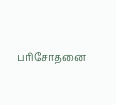பரிசோதனை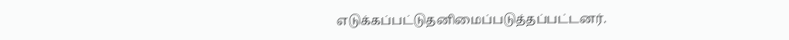எடுக்கப்பட்டுதனிமைப்படுத்தப்பட்டனர்.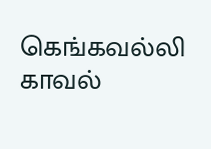கெங்கவல்லி காவல்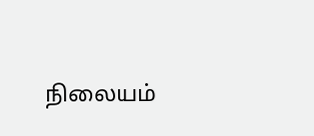நிலையம்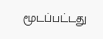மூடப்பட்டது